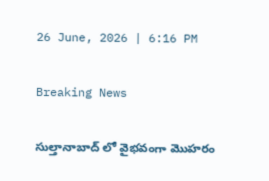26 June, 2026 | 6:16 PM

Breaking News

సుల్తానాబాద్ లో వైభవంగా మొహరం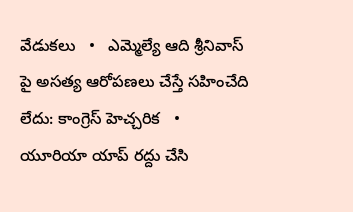వేడుకలు   •   ఎమ్మెల్యే ఆది శ్రీనివాస్ పై అసత్య ఆరోపణలు చేస్తే సహించేది లేదు: కాంగ్రెస్ హెచ్చరిక   •   యూరియా యాప్ రద్దు చేసి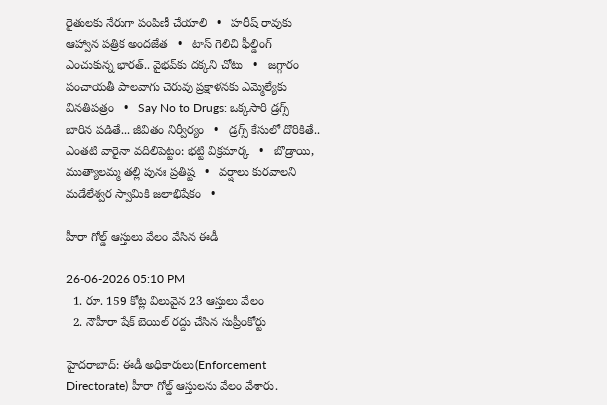రైతులకు నేరుగా పంపిణీ చేయాలి   •   హరీష్ రావుకు ఆహ్వాన పత్రిక అందజేత   •   టాస్ గెలిచి ఫీల్డింగ్ ఎంచుకున్న భారత్.. వైభవ్‌కు దక్కని చోటు   •   జగ్గారం పంచాయతీ పాలవాగు చెరువు ప్రక్షాళనకు ఎమ్మెల్యేకు వినతిపత్రం   •   Say No to Drugs: ఒక్కసారి డ్రగ్స్ బారిన పడితే... జీవితం నిర్వీర్యం   •   డ్రగ్స్ కేసులో దొరికితే.. ఎంతటి వారైనా వదిలిపెట్టం: భట్టి విక్రమార్క   •   బొడ్రాయి, ముత్యాలమ్మ తల్లి పునః ప్రతిష్ట   •   వర్షాలు కురవాలని మడేలేశ్వర స్వామికి జలాభిషేకం   •

హీరా గోల్డ్ ఆస్తులు వేలం వేసిన ఈడీ

26-06-2026 05:10 PM
  1. రూ. 159 కోట్ల విలువైన 23 ఆస్తులు వేలం
  2. నౌహీరా షేక్ బెయిల్ రద్దు చేసిన సుప్రీంకోర్టు

హైదరాబాద్: ఈడీ అధికారులు(Enforcement Directorate) హీరా గోల్డ్ ఆస్తులను వేలం వేశారు.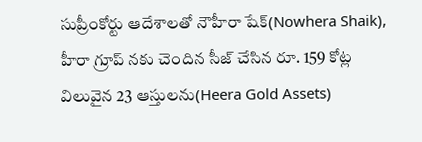సుప్రీంకోర్టు ఆదేశాలతో నౌహీరా షేక్(Nowhera Shaik), హీరా గ్రూప్ నకు చెందిన సీజ్ చేసిన రూ. 159 కోట్ల విలువైన 23 ఆస్తులను(Heera Gold Assets)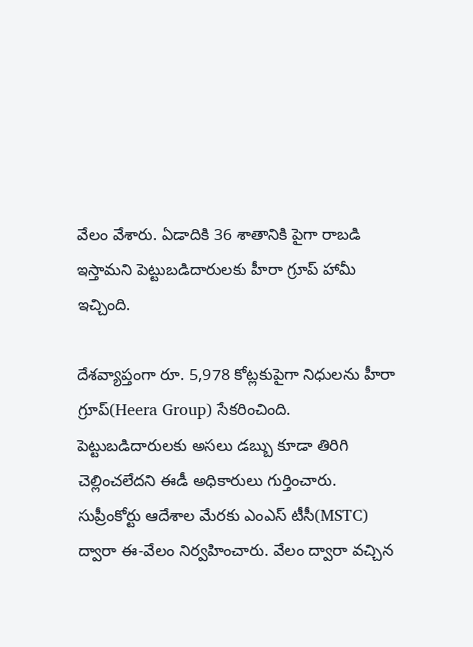వేలం వేశారు. ఏడాదికి 36 శాతానికి పైగా రాబడి ఇస్తామని పెట్టుబడిదారులకు హీరా గ్రూప్ హామీ ఇచ్చింది.

దేశవ్యాప్తంగా రూ. 5,978 కోట్లకుపైగా నిధులను హీరా గ్రూప్(Heera Group) సేకరించింది. పెట్టుబడిదారులకు అసలు డబ్బు కూడా తిరిగి చెల్లించలేదని ఈడీ అధికారులు గుర్తించారు. సుప్రీంకోర్టు ఆదేశాల మేరకు ఎంఎస్ టీసీ(MSTC) ద్వారా ఈ-వేలం నిర్వహించారు. వేలం ద్వారా వచ్చిన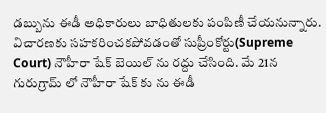డబ్బును ఈడీ అధికారులు బాధితులకు పంపిణీ చేయనున్నారు. విచారణకు సహకరించకపోవడంతో సుప్రీంకోర్టు(Supreme Court) నౌహీరా షేక్ బెయిల్ ను రద్దు చేసింది. మే 21న గురుగ్రామ్ లో నౌహీరా షేక్ కు ను ఈడీ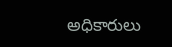అధికారులు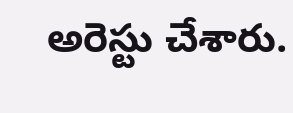అరెస్టు చేశారు.